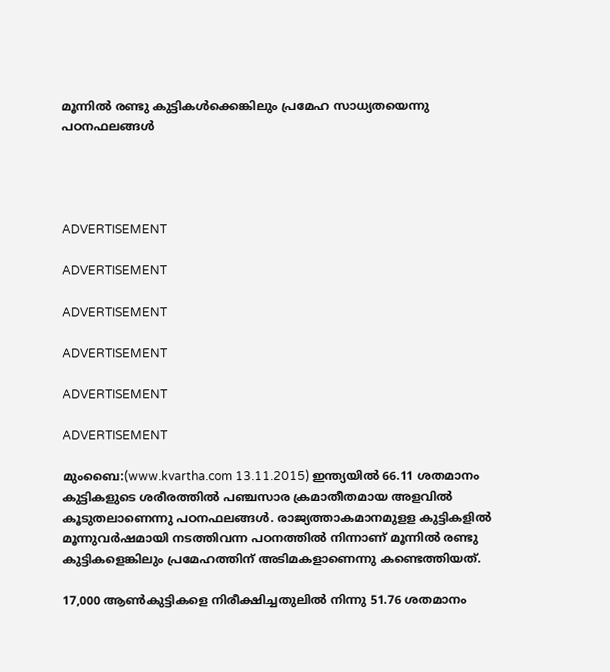മൂന്നില്‍ രണ്ടു കുട്ടികള്‍ക്കെങ്കിലും പ്രമേഹ സാധ്യതയെന്നു പഠനഫലങ്ങള്‍




ADVERTISEMENT

ADVERTISEMENT

ADVERTISEMENT

ADVERTISEMENT

ADVERTISEMENT

ADVERTISEMENT

മുംബൈ:(www.kvartha.com 13.11.2015) ഇന്ത്യയില്‍ 66.11 ശതമാനം കുട്ടികളുടെ ശരീരത്തില്‍ പഞ്ചസാര ക്രമാതീതമായ അളവില്‍ കൂടുതലാണെന്നു പഠനഫലങ്ങള്‍. രാജ്യത്താകമാനമുളള കുട്ടികളില്‍ മൂന്നുവര്‍ഷമായി നടത്തിവന്ന പഠനത്തില്‍ നിന്നാണ് മൂന്നില്‍ രണ്ടു കുട്ടികളെങ്കിലും പ്രമേഹത്തിന് അടിമകളാണെന്നു കണ്ടെത്തിയത്.

17,000 ആണ്‍കുട്ടികളെ നിരീക്ഷിച്ചതുലില്‍ നിന്നു 51.76 ശതമാനം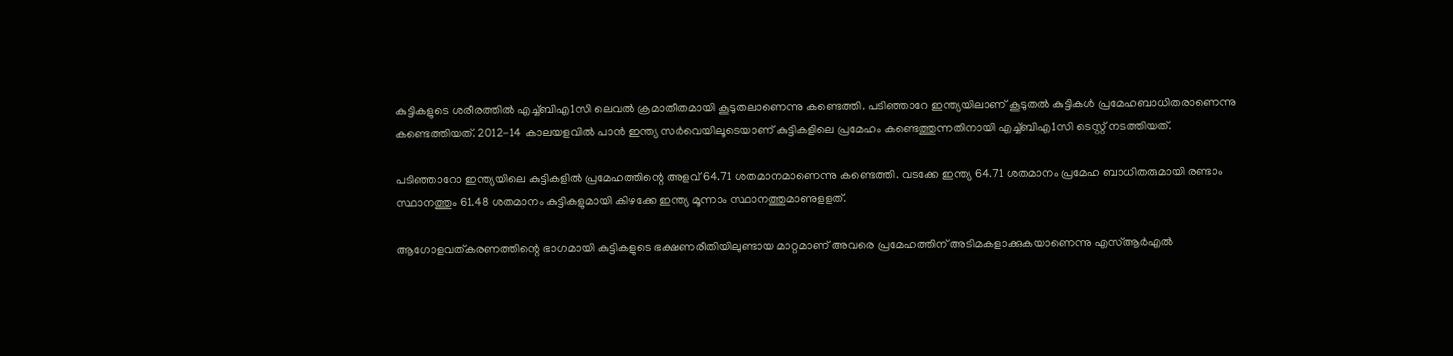കുട്ടികളുടെ ശരീരത്തില്‍ എച്ച്ബിഎ1സി ലെവല്‍ ക്രമാതീതമായി കൂടുതലാണെന്നു കണ്ടെത്തി. പടിഞ്ഞാറേ ഇന്ത്യയിലാണ് കൂടുതല്‍ കുട്ടികള്‍ പ്രമേഹബാധിതരാണെന്നു കണ്ടെത്തിയത്. 2012-14 കാലയളവില്‍ പാന്‍ ഇന്ത്യ സര്‍വെയിലൂടെയാണ് കുട്ടികളിലെ പ്രമേഹം കണ്ടെത്തുന്നതിനായി എച്ച്ബിഎ1സി ടെസ്റ്റ് നടത്തിയത്.

പടിഞ്ഞാറോ ഇന്ത്യയിലെ കുട്ടികളില്‍ പ്രമേഹത്തിന്റെ അളവ് 64.71 ശതമാനമാണെന്നു കണ്ടെത്തി. വടക്കേ ഇന്ത്യ 64.71 ശതമാനം പ്രമേഹ ബാധിതരുമായി രണ്ടാം സ്ഥാനത്തും 61.48 ശതമാനം കുട്ടികളുമായി കിഴക്കേ ഇന്ത്യ മൂന്നാം സ്ഥാനത്തുമാണുളളത്.

ആഗോളവത്കരണത്തിന്റെ ഭാഗമായി കുട്ടികളുടെ ഭക്ഷണരീതിയിലുണ്ടായ മാറ്റമാണ് അവരെ പ്രമേഹത്തിന് അടിമകളാക്കുകയാണെന്നു എസ്ആര്‍എല്‍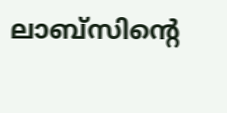ലാബ്‌സിന്റെ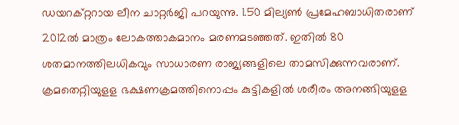ഡയറക്റ്ററായ ലീന ചാറ്റര്‍ജി പറയുന്നു. 1.50 മില്യണ്‍ പ്രമേഹബാധിതരാണ് 2012ല്‍ മാത്രം ലോകത്താകമാനം മരണമടഞ്ഞത്. ഇതില്‍ 80 ശതമാനത്തിലധികവും സാധാരണ രാജ്യങ്ങളിലെ താമസിക്കുന്നവരാണ്. ക്രമതെറ്റിയുളള ഭക്ഷണക്രമത്തിനൊപ്പം കുട്ടികളില്‍ ശരീരം അനങ്ങിയുളള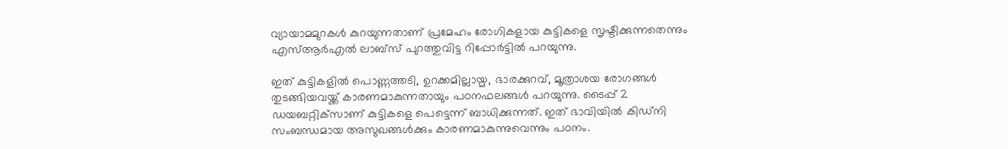വ്യായാമമുറകള്‍ കുറയുന്നതാണ് പ്രമേഹം രോഗികളായ കുട്ടികളെ സൃഷ്ടിക്കുന്നതെന്നും എസ്ആര്‍എല്‍ ലാബ്‌സ് പുറത്തുവിട്ട റിപ്പോര്‍ട്ടില്‍ പറയുന്നു.

ഇത് കുട്ടികളില്‍ പൊണ്ണത്തടി, ഉറക്കമില്ലായ്മ, ഭാരക്കുറവ്, മൂത്രാശയ രോഗങ്ങള്‍ തുടങ്ങിയവയ്ക്ക് കാരണമാകുന്നതായും പഠനഫലങ്ങള്‍ പറയുന്നു. ടൈപ്പ് 2 ഡയബറ്റിക്‌സാണ് കുട്ടികളെ പെട്ടെന്ന് ബാധിക്കുന്നത്. ഇത് ഭാവിയില്‍ കിഡ്‌നി സംബന്ധമായ അസുഖങ്ങള്‍ക്കും കാരണമാകുന്നുവെന്നും പഠനം.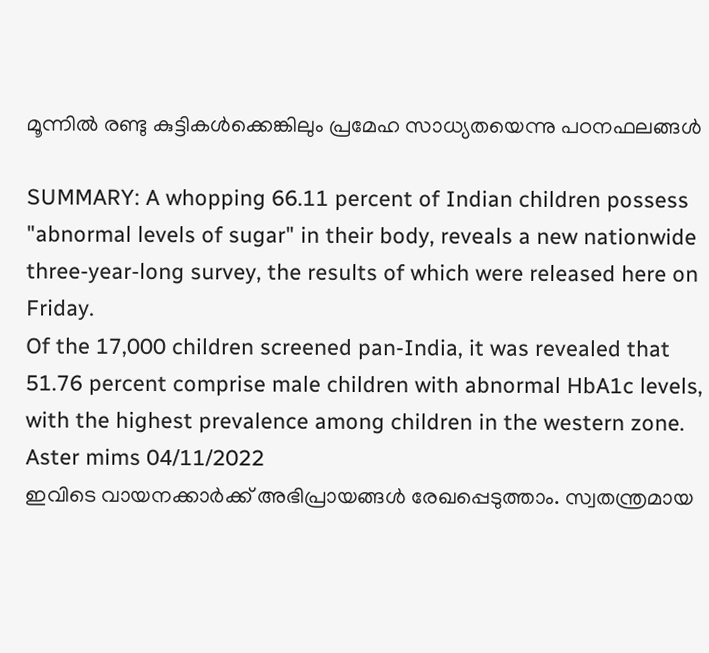മൂന്നില്‍ രണ്ടു കുട്ടികള്‍ക്കെങ്കിലും പ്രമേഹ സാധ്യതയെന്നു പഠനഫലങ്ങള്‍

SUMMARY: A whopping 66.11 percent of Indian children possess "abnormal levels of sugar" in their body, reveals a new nationwide three-year-long survey, the results of which were released here on Friday.
Of the 17,000 children screened pan-India, it was revealed that 51.76 percent comprise male children with abnormal HbA1c levels, with the highest prevalence among children in the western zone.
Aster mims 04/11/2022
ഇവിടെ വായനക്കാർക്ക് അഭിപ്രായങ്ങൾ രേഖപ്പെടുത്താം. സ്വതന്ത്രമായ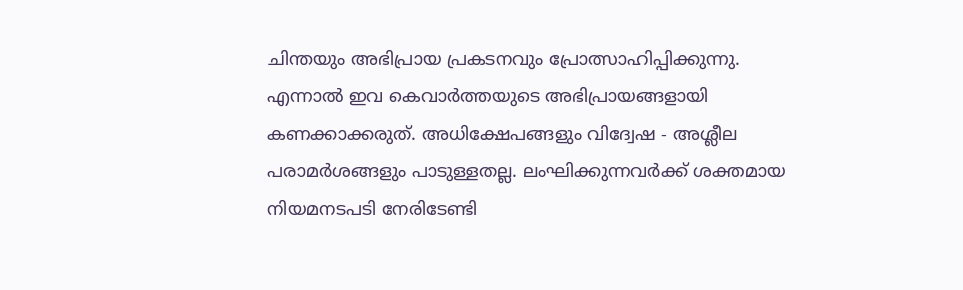ചിന്തയും അഭിപ്രായ പ്രകടനവും പ്രോത്സാഹിപ്പിക്കുന്നു. എന്നാൽ ഇവ കെവാർത്തയുടെ അഭിപ്രായങ്ങളായി കണക്കാക്കരുത്. അധിക്ഷേപങ്ങളും വിദ്വേഷ - അശ്ലീല പരാമർശങ്ങളും പാടുള്ളതല്ല. ലംഘിക്കുന്നവർക്ക് ശക്തമായ നിയമനടപടി നേരിടേണ്ടി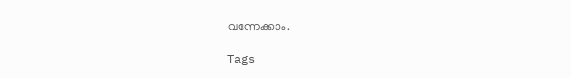വന്നേക്കാം.

Tags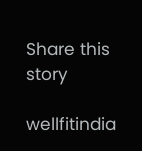Share this story

wellfitindia